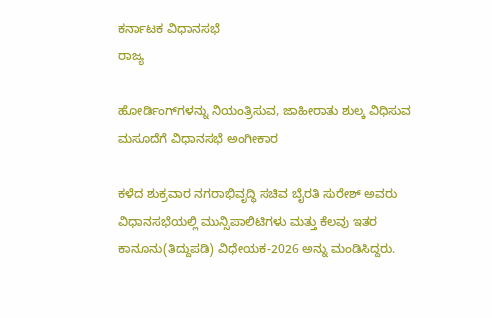ಕರ್ನಾಟಕ ವಿಧಾನಸಭೆ
ರಾಜ್ಯ

ಹೋರ್ಡಿಂಗ್‌ಗಳನ್ನು ನಿಯಂತ್ರಿಸುವ, ಜಾಹೀರಾತು ಶುಲ್ಕ ವಿಧಿಸುವ ಮಸೂದೆಗೆ ವಿಧಾನಸಭೆ ಅಂಗೀಕಾರ

ಕಳೆದ ಶುಕ್ರವಾರ ನಗರಾಭಿವೃದ್ಧಿ ಸಚಿವ ಬೈರತಿ ಸುರೇಶ್ ಅವರು ವಿಧಾನಸಭೆಯಲ್ಲಿ ಮುನ್ಸಿಪಾಲಿಟಿಗಳು ಮತ್ತು ಕೆಲವು ಇತರ ಕಾನೂನು(ತಿದ್ದುಪಡಿ) ವಿಧೇಯಕ-2026 ಅನ್ನು ಮಂಡಿಸಿದ್ದರು.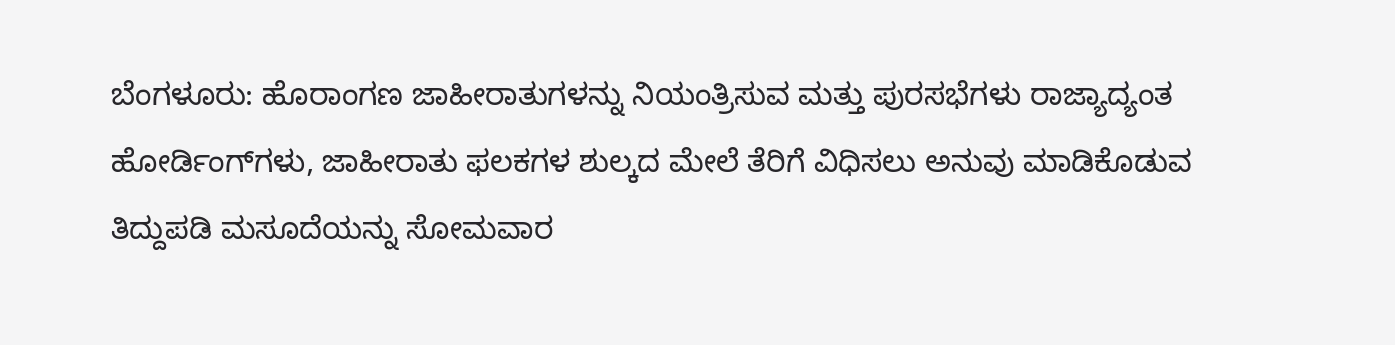ಬೆಂಗಳೂರು: ಹೊರಾಂಗಣ ಜಾಹೀರಾತುಗಳನ್ನು ನಿಯಂತ್ರಿಸುವ ಮತ್ತು ಪುರಸಭೆಗಳು ರಾಜ್ಯಾದ್ಯಂತ ಹೋರ್ಡಿಂಗ್‌ಗಳು, ಜಾಹೀರಾತು ಫಲಕಗಳ ಶುಲ್ಕದ ಮೇಲೆ ತೆರಿಗೆ ವಿಧಿಸಲು ಅನುವು ಮಾಡಿಕೊಡುವ ತಿದ್ದುಪಡಿ ಮಸೂದೆಯನ್ನು ಸೋಮವಾರ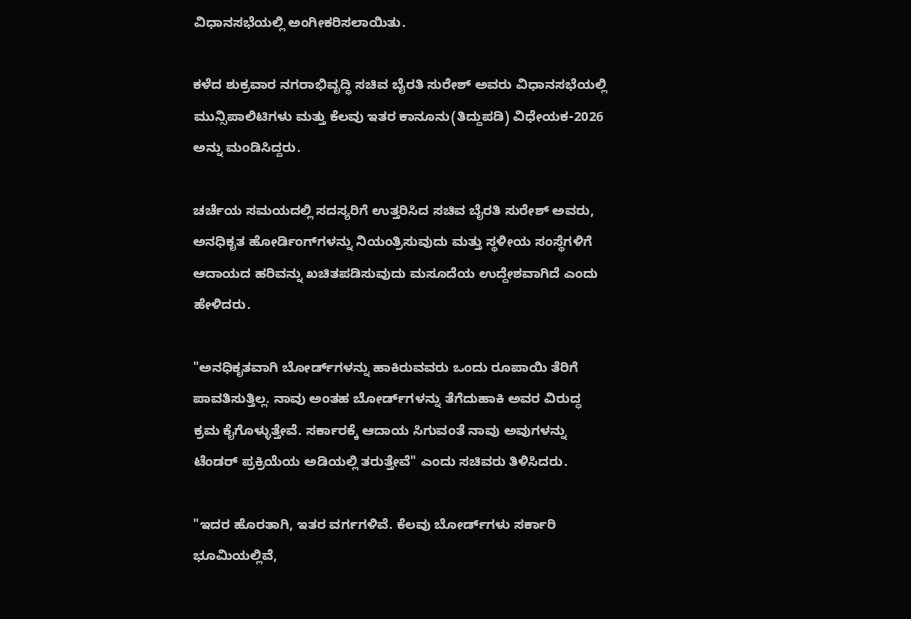ವಿಧಾನಸಭೆಯಲ್ಲಿ ಅಂಗೀಕರಿಸಲಾಯಿತು.

ಕಳೆದ ಶುಕ್ರವಾರ ನಗರಾಭಿವೃದ್ಧಿ ಸಚಿವ ಬೈರತಿ ಸುರೇಶ್ ಅವರು ವಿಧಾನಸಭೆಯಲ್ಲಿ ಮುನ್ಸಿಪಾಲಿಟಿಗಳು ಮತ್ತು ಕೆಲವು ಇತರ ಕಾನೂನು(ತಿದ್ದುಪಡಿ) ವಿಧೇಯಕ-2026 ಅನ್ನು ಮಂಡಿಸಿದ್ದರು.

ಚರ್ಚೆಯ ಸಮಯದಲ್ಲಿ ಸದಸ್ಯರಿಗೆ ಉತ್ತರಿಸಿದ ಸಚಿವ ಬೈರತಿ ಸುರೇಶ್ ಅವರು, ಅನಧಿಕೃತ ಹೋರ್ಡಿಂಗ್‌ಗಳನ್ನು ನಿಯಂತ್ರಿಸುವುದು ಮತ್ತು ಸ್ಥಳೀಯ ಸಂಸ್ಥೆಗಳಿಗೆ ಆದಾಯದ ಹರಿವನ್ನು ಖಚಿತಪಡಿಸುವುದು ಮಸೂದೆಯ ಉದ್ದೇಶವಾಗಿದೆ ಎಂದು ಹೇಳಿದರು.

"ಅನಧಿಕೃತವಾಗಿ ಬೋರ್ಡ್‌ಗಳನ್ನು ಹಾಕಿರುವವರು ಒಂದು ರೂಪಾಯಿ ತೆರಿಗೆ ಪಾವತಿಸುತ್ತಿಲ್ಲ. ನಾವು ಅಂತಹ ಬೋರ್ಡ್‌ಗಳನ್ನು ತೆಗೆದುಹಾಕಿ ಅವರ ವಿರುದ್ಧ ಕ್ರಮ ಕೈಗೊಳ್ಳುತ್ತೇವೆ. ಸರ್ಕಾರಕ್ಕೆ ಆದಾಯ ಸಿಗುವಂತೆ ನಾವು ಅವುಗಳನ್ನು ಟೆಂಡರ್ ಪ್ರಕ್ರಿಯೆಯ ಅಡಿಯಲ್ಲಿ ತರುತ್ತೇವೆ" ಎಂದು ಸಚಿವರು ತಿಳಿಸಿದರು.

"ಇದರ ಹೊರತಾಗಿ, ಇತರ ವರ್ಗಗಳಿವೆ. ಕೆಲವು ಬೋರ್ಡ್‌ಗಳು ಸರ್ಕಾರಿ ಭೂಮಿಯಲ್ಲಿವೆ,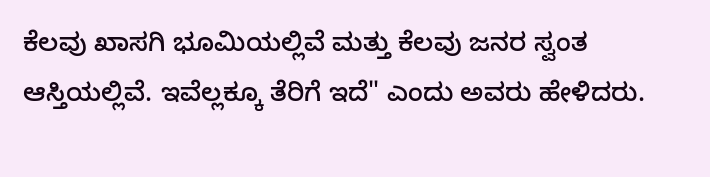ಕೆಲವು ಖಾಸಗಿ ಭೂಮಿಯಲ್ಲಿವೆ ಮತ್ತು ಕೆಲವು ಜನರ ಸ್ವಂತ ಆಸ್ತಿಯಲ್ಲಿವೆ. ಇವೆಲ್ಲಕ್ಕೂ ತೆರಿಗೆ ಇದೆ" ಎಂದು ಅವರು ಹೇಳಿದರು.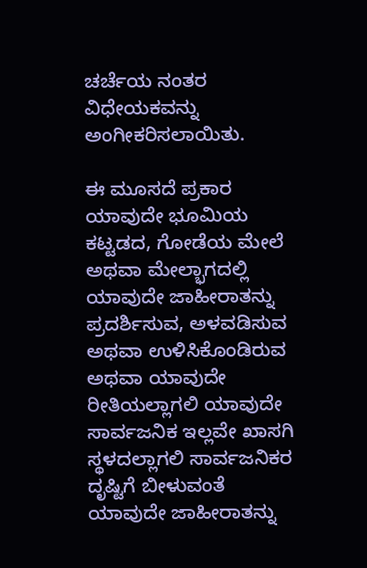ಚರ್ಚೆಯ ನಂತರ ವಿಧೇಯಕವನ್ನು ಅಂಗೀಕರಿಸಲಾಯಿತು.

ಈ ಮೂಸದೆ ಪ್ರಕಾರ ಯಾವುದೇ ಭೂಮಿಯ ಕಟ್ಟಡದ, ಗೋಡೆಯ ಮೇಲೆ ಅಥವಾ ಮೇಲ್ಭಾಗದಲ್ಲಿ ಯಾವುದೇ ಜಾಹೀರಾತನ್ನು ಪ್ರದರ್ಶಿಸುವ, ಅಳವಡಿಸುವ ಅಥವಾ ಉಳಿಸಿಕೊಂಡಿರುವ ಅಥವಾ ಯಾವುದೇ ರೀತಿಯಲ್ಲಾಗಲಿ ಯಾವುದೇ ಸಾರ್ವಜನಿಕ ಇಲ್ಲವೇ ಖಾಸಗಿ ಸ್ಥಳದಲ್ಲಾಗಲಿ ಸಾರ್ವಜನಿಕರ ದೃಷ್ಟಿಗೆ ಬೀಳುವಂತೆ ಯಾವುದೇ ಜಾಹೀರಾತನ್ನು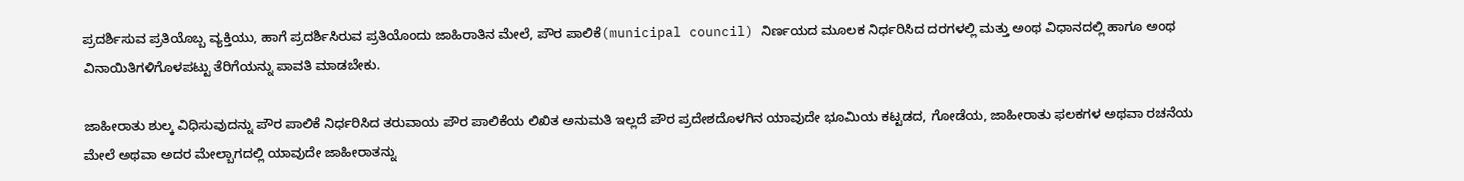ಪ್ರದರ್ಶಿಸುವ ಪ್ರತಿಯೊಬ್ಬ ವ್ಯಕ್ತಿಯು, ಹಾಗೆ ಪ್ರದರ್ಶಿಸಿರುವ ಪ್ರತಿಯೊಂದು ಜಾಹಿರಾತಿನ ಮೇಲೆ, ಪೌರ ಪಾಲಿಕೆ(municipal council) ನಿರ್ಣಯದ ಮೂಲಕ ನಿರ್ಧರಿಸಿದ ದರಗಳಲ್ಲಿ ಮತ್ತು ಅಂಥ ವಿಧಾನದಲ್ಲಿ ಹಾಗೂ ಅಂಥ ವಿನಾಯಿತಿಗಳಿಗೊಳಪಟ್ಟು ತೆರಿಗೆಯನ್ನು ಪಾವತಿ ಮಾಡಬೇಕು.

ಜಾಹೀರಾತು ಶುಲ್ಕ ವಿಧಿಸುವುದನ್ನು ಪೌರ ಪಾಲಿಕೆ ನಿರ್ಧರಿಸಿದ ತರುವಾಯ ಪೌರ ಪಾಲಿಕೆಯ ಲಿಖಿತ ಅನುಮತಿ ಇಲ್ಲದೆ ಪೌರ ಪ್ರದೇಶದೊಳಗಿನ ಯಾವುದೇ ಭೂಮಿಯ ಕಟ್ಟಡದ, ಗೋಡೆಯ, ಜಾಹೀರಾತು ಫಲಕಗಳ ಅಥವಾ ರಚನೆಯ ಮೇಲೆ ಅಥವಾ ಅದರ ಮೇಲ್ಬಾಗದಲ್ಲಿ ಯಾವುದೇ ಜಾಹೀರಾತನ್ನು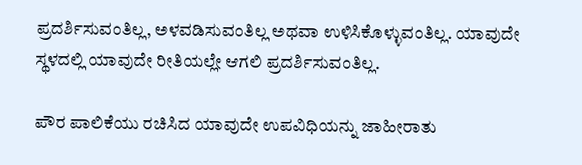ಪ್ರದರ್ಶಿಸುವಂತಿಲ್ಲ, ಅಳವಡಿಸುವಂತಿಲ್ಲ ಅಥವಾ ಉಳಿಸಿಕೊಳ್ಳುವಂತಿಲ್ಲ. ಯಾವುದೇ ಸ್ಥಳದಲ್ಲಿ ಯಾವುದೇ ರೀತಿಯಲ್ಲೇ ಆಗಲಿ ಪ್ರದರ್ಶಿಸುವಂತಿಲ್ಲ.

ಪೌರ ಪಾಲಿಕೆಯು ರಚಿಸಿದ ಯಾವುದೇ ಉಪವಿಧಿಯನ್ನು ಜಾಹೀರಾತು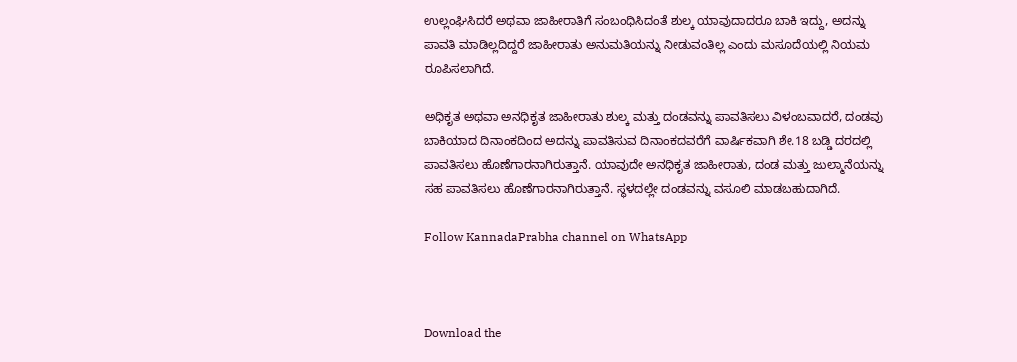ಉಲ್ಲಂಘಿಸಿದರೆ ಅಥವಾ ಜಾಹೀರಾತಿಗೆ ಸಂಬಂಧಿಸಿದಂತೆ ಶುಲ್ಕ ಯಾವುದಾದರೂ ಬಾಕಿ ಇದ್ದು, ಅದನ್ನು ಪಾವತಿ ಮಾಡಿಲ್ಲದಿದ್ದರೆ ಜಾಹೀರಾತು ಅನುಮತಿಯನ್ನು ನೀಡುವಂತಿಲ್ಲ ಎಂದು ಮಸೂದೆಯಲ್ಲಿ ನಿಯಮ ರೂಪಿಸಲಾಗಿದೆ.

ಅಧಿಕೃತ ಅಥವಾ ಅನಧಿಕೃತ ಜಾಹೀರಾತು ಶುಲ್ಕ ಮತ್ತು ದಂಡವನ್ನು ಪಾವತಿಸಲು ವಿಳಂಬವಾದರೆ, ದಂಡವು ಬಾಕಿಯಾದ ದಿನಾಂಕದಿಂದ ಅದನ್ನು ಪಾವತಿಸುವ ದಿನಾಂಕದವರೆಗೆ ವಾರ್ಷಿಕವಾಗಿ ಶೇ.18 ಬಡ್ಡಿ ದರದಲ್ಲಿ ಪಾವತಿಸಲು ಹೊಣೆಗಾರನಾಗಿರುತ್ತಾನೆ. ಯಾವುದೇ ಅನಧಿಕೃತ ಜಾಹೀರಾತು, ದಂಡ ಮತ್ತು ಜುಲ್ಮಾನೆಯನ್ನು ಸಹ ಪಾವತಿಸಲು ಹೊಣೆಗಾರನಾಗಿರುತ್ತಾನೆ‌. ಸ್ಥಳದಲ್ಲೇ ದಂಡವನ್ನು ವಸೂಲಿ ಮಾಡಬಹುದಾಗಿದೆ.

Follow KannadaPrabha channel on WhatsApp



Download the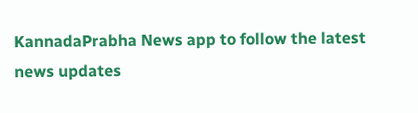KannadaPrabha News app to follow the latest news updates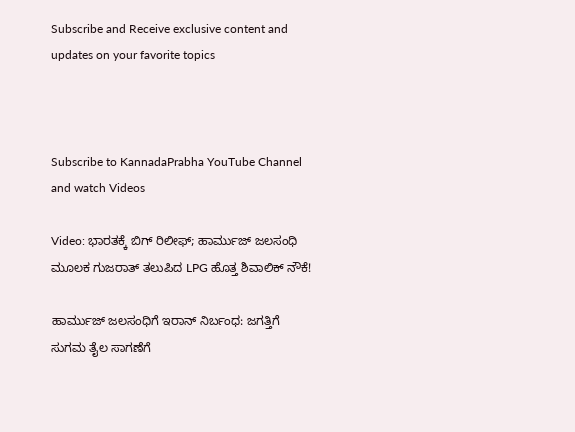Subscribe and Receive exclusive content and updates on your favorite topics



Subscribe to KannadaPrabha YouTube Channel and watch Videos

Video: ಭಾರತಕ್ಕೆ ಬಿಗ್‌ ರಿಲೀಫ್‌; ಹಾರ್ಮುಜ್ ಜಲಸಂಧಿ ಮೂಲಕ ಗುಜರಾತ್ ತಲುಪಿದ LPG ಹೊತ್ತ ಶಿವಾಲಿಕ್ ನೌಕೆ!

ಹಾರ್ಮುಜ್ ಜಲಸಂಧಿಗೆ ಇರಾನ್ ನಿರ್ಬಂಧ: ಜಗತ್ತಿಗೆ ಸುಗಮ ತೈಲ ಸಾಗಣೆಗೆ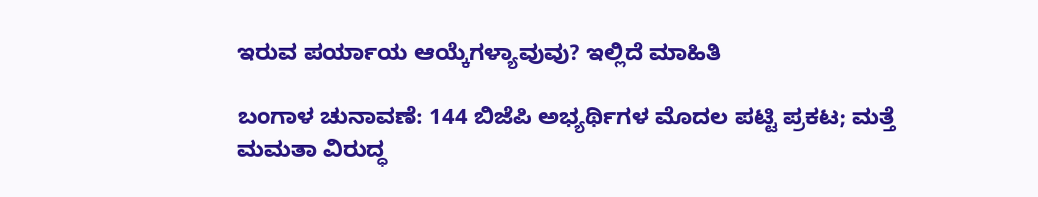ಇರುವ ಪರ್ಯಾಯ ಆಯ್ಕೆಗಳ್ಯಾವುವು? ಇಲ್ಲಿದೆ ಮಾಹಿತಿ

ಬಂಗಾಳ ಚುನಾವಣೆ: 144 ಬಿಜೆಪಿ ಅಭ್ಯರ್ಥಿಗಳ ಮೊದಲ ಪಟ್ಟಿ ಪ್ರಕಟ; ಮತ್ತೆ ಮಮತಾ ವಿರುದ್ಧ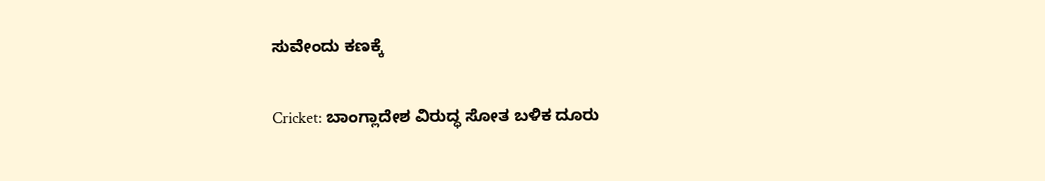ಸುವೇಂದು ಕಣಕ್ಕೆ

Cricket: ಬಾಂಗ್ಲಾದೇಶ ವಿರುದ್ಧ ಸೋತ ಬಳಿಕ ದೂರು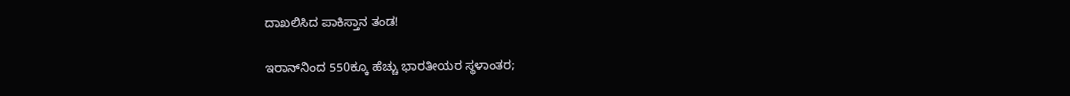ದಾಖಲಿಸಿದ ಪಾಕಿಸ್ತಾನ ತಂಡ!

ಇರಾನ್‌ನಿಂದ 550ಕ್ಕೂ ಹೆಚ್ಚು ಭಾರತೀಯರ ಸ್ಥಳಾಂತರ;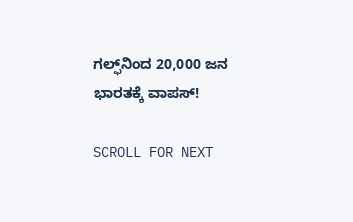ಗಲ್ಫ್‌ನಿಂದ 20,000 ಜನ ಭಾರತಕ್ಕೆ ವಾಪಸ್!

SCROLL FOR NEXT